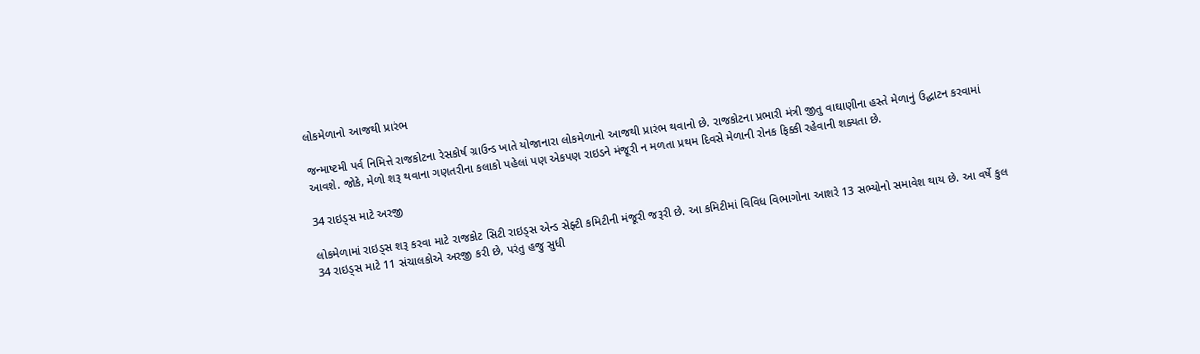લોકમેળાનો આજથી પ્રારંભ

જન્માષ્ટમી પર્વ નિમિત્તે રાજકોટના રેસકોર્ષ ગ્રાઉન્ડ ખાતે યોજાનારા લોકમેળાનો આજથી પ્રારંભ થવાનો છે. રાજકોટના પ્રભારી મંત્રી જીતુ વાઘાણીના હસ્તે મેળાનું ઉદ્ઘાટન કરવામાં આવશે. જોકે, મેળો શરૂ થવાના ગણતરીના કલાકો પહેલાં પણ એકપણ રાઇડને મંજૂરી ન મળતા પ્રથમ દિવસે મેળાની રોનક ફિક્કી રહેવાની શક્યતા છે.

34 રાઇડ્સ માટે અરજી

લોકમેળામાં રાઇડ્સ શરૂ કરવા માટે રાજકોટ સિટી રાઇડ્સ એન્ડ સેફ્ટી કમિટીની મંજૂરી જરૂરી છે. આ કમિટીમાં વિવિધ વિભાગોના આશરે 13 સભ્યોનો સમાવેશ થાય છે. આ વર્ષે કુલ 34 રાઇડ્સ માટે 11 સંચાલકોએ અરજી કરી છે, પરંતુ હજુ સુધી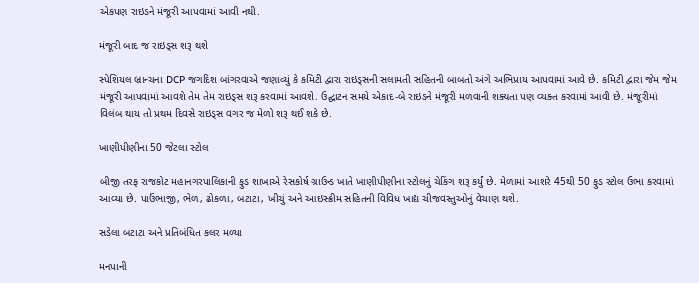એકપણ રાઇડને મંજૂરી આપવામાં આવી નથી.

મંજૂરી બાદ જ રાઇડ્સ શરૂ થશે

સ્પેશિયલ બ્રાન્ચના DCP જગદિશ બાંગરવાએ જણાવ્યું કે કમિટી દ્વારા રાઇડ્સની સલામતી સહિતની બાબતો અંગે અભિપ્રાય આપવામાં આવે છે. કમિટી દ્વારા જેમ જેમ મંજૂરી આપવામાં આવશે તેમ તેમ રાઇડ્સ શરૂ કરવામાં આવશે. ઉદ્ઘાટન સમયે એકાદ-બે રાઇડને મંજૂરી મળવાની શક્યતા પણ વ્યક્ત કરવામાં આવી છે. મંજૂરીમાં વિલંબ થાય તો પ્રથમ દિવસે રાઇડ્સ વગર જ મેળો શરૂ થઈ શકે છે.

ખાણીપીણીના 50 જેટલા સ્ટોલ

બીજી તરફ રાજકોટ મહાનગરપાલિકાની ફુડ શાખાએ રેસકોર્ષ ગ્રાઉન્ડ ખાતે ખાણીપીણીના સ્ટોલનું ચેકિંગ શરૂ કર્યું છે. મેળામાં આશરે 45થી 50 ફુડ સ્ટોલ ઉભા કરવામાં આવ્યા છે. પાઉંભાજી, ભેળ, ઢોકળા, બટાટા, ખીચું અને આઇસ્ક્રીમ સહિતની વિવિધ ખાદ્ય ચીજવસ્તુઓનું વેચાણ થશે.

સડેલા બટાટા અને પ્રતિબંધિત કલર મળ્યા

મનપાની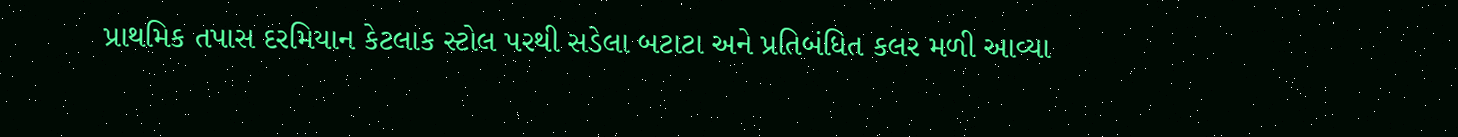પ્રાથમિક તપાસ દરમિયાન કેટલાક સ્ટોલ પરથી સડેલા બટાટા અને પ્રતિબંધિત કલર મળી આવ્યા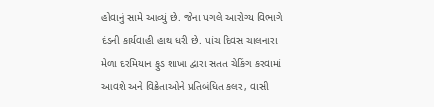હોવાનું સામે આવ્યું છે. જેના પગલે આરોગ્ય વિભાગે દંડની કાર્યવાહી હાથ ધરી છે. પાંચ દિવસ ચાલનારા મેળા દરમિયાન ફુડ શાખા દ્વારા સતત ચેકિંગ કરવામાં આવશે અને વિક્રેતાઓને પ્રતિબંધિત કલર, વાસી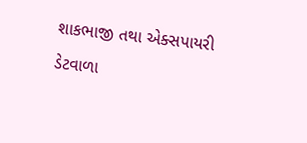શાકભાજી તથા એક્સપાયરી ડેટવાળા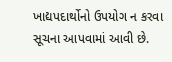ખાદ્યપદાર્થોનો ઉપયોગ ન કરવા સૂચના આપવામાં આવી છે.